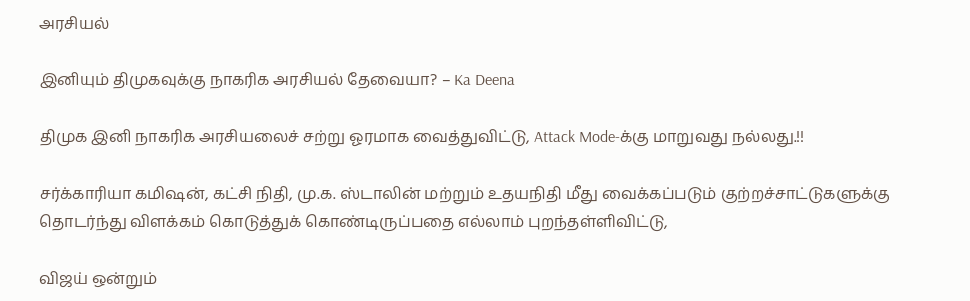அரசியல்

இனியும் திமுகவுக்கு நாகரிக அரசியல் தேவையா? – Ka Deena

திமுக இனி நாகரிக அரசியலைச் சற்று ஓரமாக வைத்துவிட்டு, Attack Mode-க்கு மாறுவது நல்லது.!!

சர்க்காரியா கமிஷன், கட்சி நிதி, மு.க. ஸ்டாலின் மற்றும் உதயநிதி மீது வைக்கப்படும் குற்றச்சாட்டுகளுக்கு தொடர்ந்து விளக்கம் கொடுத்துக் கொண்டிருப்பதை எல்லாம் புறந்தள்ளிவிட்டு,

விஜய் ஒன்றும்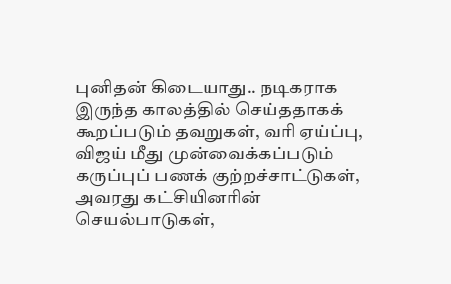புனிதன் கிடையாது.. நடிகராக இருந்த காலத்தில் செய்ததாகக் கூறப்படும் தவறுகள், வரி ஏய்ப்பு, விஜய் மீது முன்வைக்கப்படும் கருப்புப் பணக் குற்றச்சாட்டுகள், அவரது கட்சியினரின் செயல்பாடுகள்,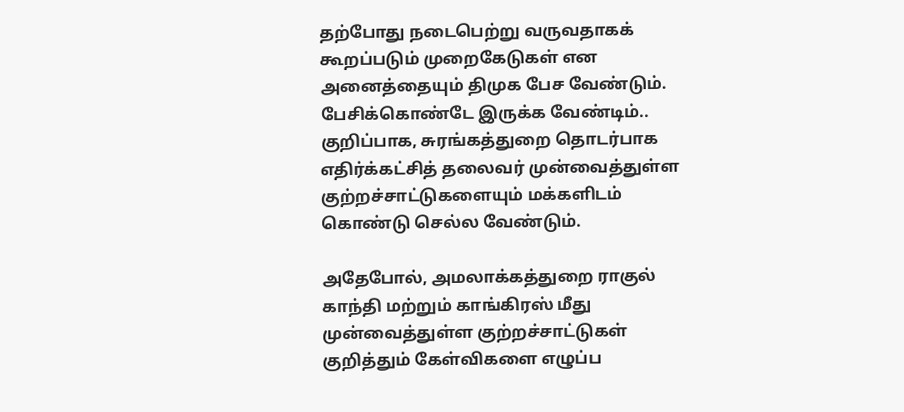தற்போது நடைபெற்று வருவதாகக் கூறப்படும் முறைகேடுகள் என அனைத்தையும் திமுக பேச வேண்டும். பேசிக்கொண்டே இருக்க வேண்டிம்.. குறிப்பாக, சுரங்கத்துறை தொடர்பாக எதிர்க்கட்சித் தலைவர் முன்வைத்துள்ள குற்றச்சாட்டுகளையும் மக்களிடம் கொண்டு செல்ல வேண்டும்.

அதேபோல், அமலாக்கத்துறை ராகுல் காந்தி மற்றும் காங்கிரஸ் மீது முன்வைத்துள்ள குற்றச்சாட்டுகள் குறித்தும் கேள்விகளை எழுப்ப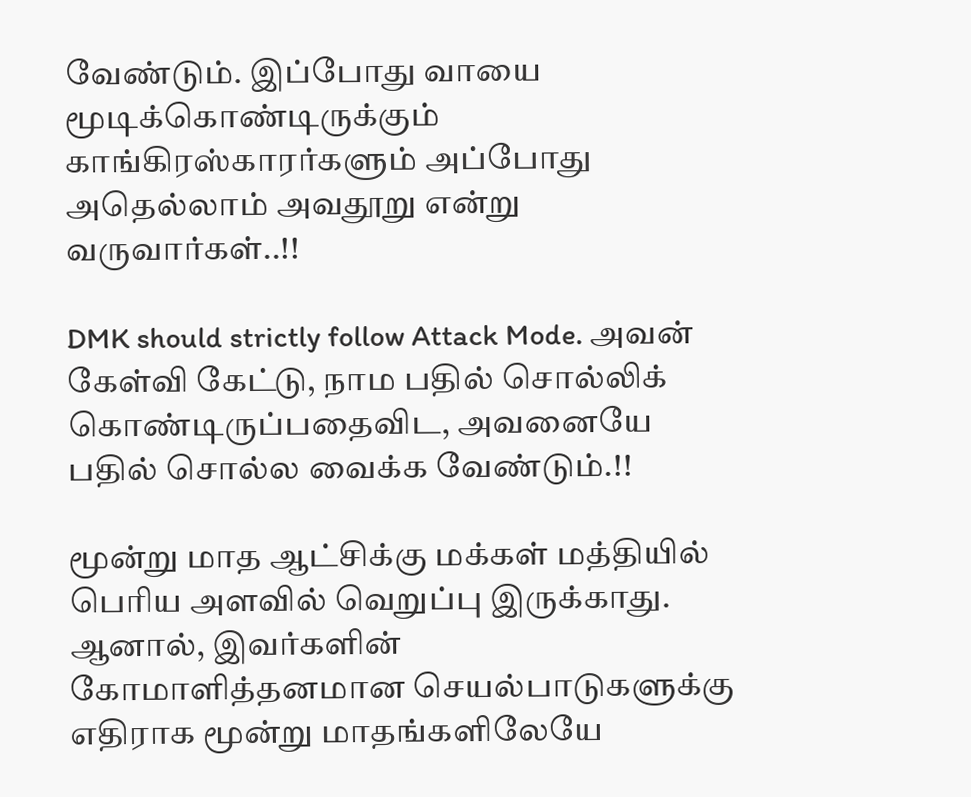வேண்டும். இப்போது வாயை மூடிக்கொண்டிருக்கும் காங்கிரஸ்காரர்களும் அப்போது அதெல்லாம் அவதூறு என்று வருவார்கள்..!!

DMK should strictly follow Attack Mode. அவன் கேள்வி கேட்டு, நாம பதில் சொல்லிக் கொண்டிருப்பதைவிட, அவனையே பதில் சொல்ல வைக்க வேண்டும்.!!

மூன்று மாத ஆட்சிக்கு மக்கள் மத்தியில் பெரிய அளவில் வெறுப்பு இருக்காது. ஆனால், இவர்களின் கோமாளித்தனமான செயல்பாடுகளுக்கு எதிராக மூன்று மாதங்களிலேயே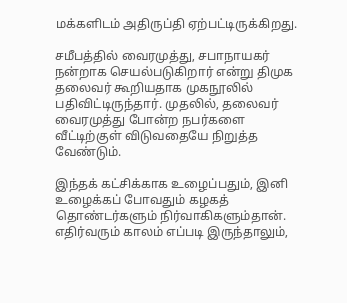மக்களிடம் அதிருப்தி ஏற்பட்டிருக்கிறது.

சமீபத்தில் வைரமுத்து, சபாநாயகர் நன்றாக செயல்படுகிறார் என்று திமுக தலைவர் கூறியதாக முகநூலில் பதிவிட்டிருந்தார். முதலில், தலைவர் வைரமுத்து போன்ற நபர்களை வீட்டிற்குள் விடுவதையே நிறுத்த வேண்டும்.

இந்தக் கட்சிக்காக உழைப்பதும், இனி உழைக்கப் போவதும் கழகத் தொண்டர்களும் நிர்வாகிகளும்தான். எதிர்வரும் காலம் எப்படி இருந்தாலும்,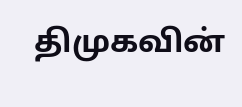திமுகவின்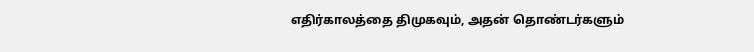எதிர்காலத்தை திமுகவும், அதன் தொண்டர்களும்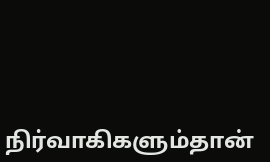நிர்வாகிகளும்தான்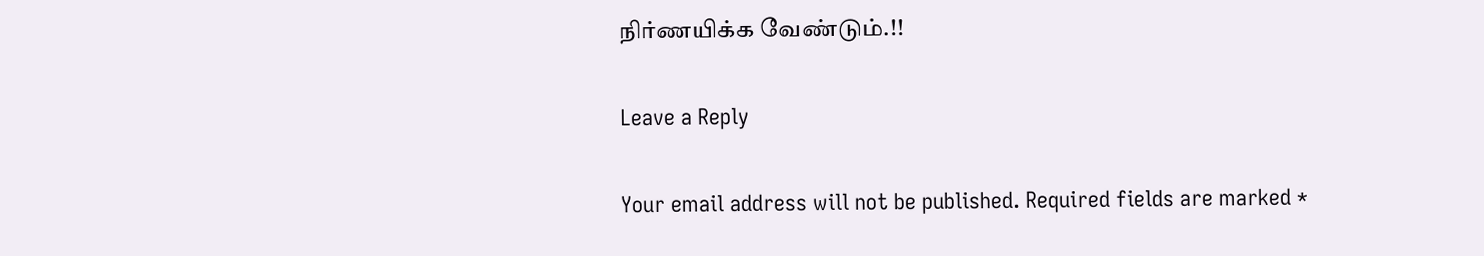நிர்ணயிக்க வேண்டும்.!!

Leave a Reply

Your email address will not be published. Required fields are marked *